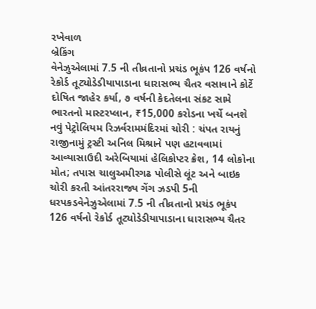રખેવાળ
બ્રેકિંગ
વેનેઝુએલામાં 7.5 ની તીવ્રતાનો પ્રચંડ ભૂકંપ 126 વર્ષનો રેકોર્ડ તૂટ્યોડેડીયાપાડાના ધારાસભ્ય ચૈતર વસાવાને કોર્ટે દોષિત જાહેર કર્યા, ૭ વર્ષની કેદતેલના સંકટ સામે ભારતનો માસ્ટરપ્લાન, ₹15,000 કરોડના ખર્ચે બનશે નવું પેટ્રોલિયમ રિઝર્વરામમંદિરમાં ચોરી : ચંપત રાયનું રાજીનામું ટ્રસ્ટી અનિલ મિશ્રાને પણ હટાવવામાં આવ્યાસાઉદી અરેબિયામાં હેલિકોપ્ટર ક્રેશ, 14 લોકોના મોત; તપાસ ચાલુઅમીરગઢ પોલીસે લૂંટ અને બાઇક ચોરી કરતી આંતરરાજ્ય ગેંગ ઝડપી 5ની ધરપકડવેનેઝુએલામાં 7.5 ની તીવ્રતાનો પ્રચંડ ભૂકંપ 126 વર્ષનો રેકોર્ડ તૂટ્યોડેડીયાપાડાના ધારાસભ્ય ચૈતર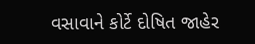વસાવાને કોર્ટે દોષિત જાહેર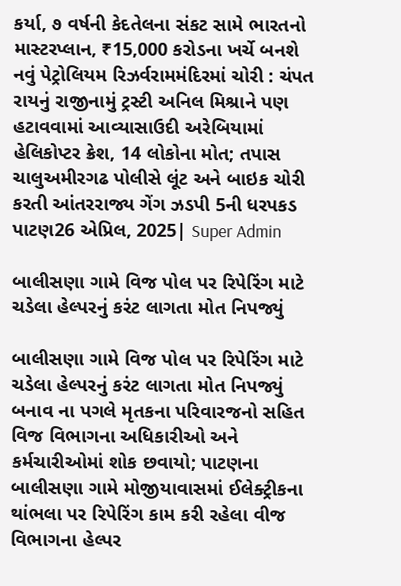કર્યા, ૭ વર્ષની કેદતેલના સંકટ સામે ભારતનો માસ્ટરપ્લાન, ₹15,000 કરોડના ખર્ચે બનશે નવું પેટ્રોલિયમ રિઝર્વરામમંદિરમાં ચોરી : ચંપત રાયનું રાજીનામું ટ્રસ્ટી અનિલ મિશ્રાને પણ હટાવવામાં આવ્યાસાઉદી અરેબિયામાં હેલિકોપ્ટર ક્રેશ, 14 લોકોના મોત; તપાસ ચાલુઅમીરગઢ પોલીસે લૂંટ અને બાઇક ચોરી કરતી આંતરરાજ્ય ગેંગ ઝડપી 5ની ધરપકડ
પાટણ26 એપ્રિલ, 2025| Super Admin

બાલીસણા ગામે વિજ પોલ પર રિપેરિંગ માટે ચડેલા હેલ્પરનું કરંટ લાગતા મોત નિપજ્યું

બાલીસણા ગામે વિજ પોલ પર રિપેરિંગ માટે ચડેલા હેલ્પરનું કરંટ લાગતા મોત નિપજ્યું
બનાવ ના પગલે મૃતકના પરિવારજનો સહિત વિજ વિભાગના અધિકારીઓ અને કર્મચારીઓમાં શોક છવાયો; પાટણના બાલીસણા ગામે મોજીયાવાસમાં ઈલેક્ટ્રીકના થાંભલા પર રિપેરિંગ કામ કરી રહેલા વીજ વિભાગના હેલ્પર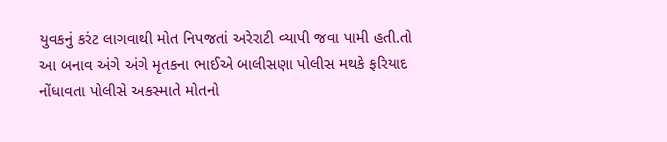યુવકનું કરંટ લાગવાથી મોત નિપજતાં અરેરાટી વ્યાપી જવા પામી હતી.તો આ બનાવ અંગે અંગે મૃતકના ભાઈએ બાલીસણા પોલીસ મથકે ફરિયાદ નોંધાવતા પોલીસે અકસ્માતે મોતનો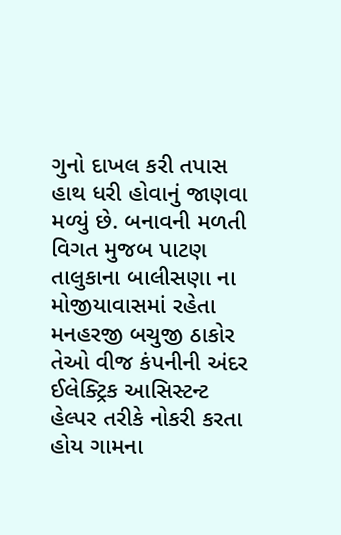ગુનો દાખલ કરી તપાસ હાથ ધરી હોવાનું જાણવા મળ્યું છે. બનાવની મળતી વિગત મુજબ પાટણ તાલુકાના બાલીસણા ના મોજીયાવાસમાં રહેતા મનહરજી બચુજી ઠાકોર તેઓ વીજ કંપનીની અંદર ઈલેક્ટ્રિક આસિસ્ટન્ટ હેલ્પર તરીકે નોકરી કરતા હોય ગામના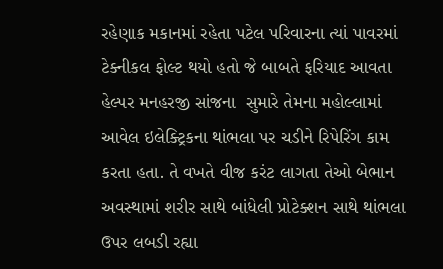રહેણાક મકાનમાં રહેતા પટેલ પરિવારના ત્યાં પાવરમાં ટેક્નીકલ ફોલ્ટ થયો હતો જે બાબતે ફરિયાદ આવતા હેલ્પર મનહરજી સાંજના  સુમારે તેમના મહોલ્લામાં આવેલ ઇલેક્ટ્રિકના થાંભલા પર ચડીને રિપેરિંગ કામ કરતા હતા. તે વખતે વીજ કરંટ લાગતા તેઓ બેભાન અવસ્થામાં શરીર સાથે બાંધેલી પ્રોટેક્શન સાથે થાંભલા ઉપર લબડી રહ્યા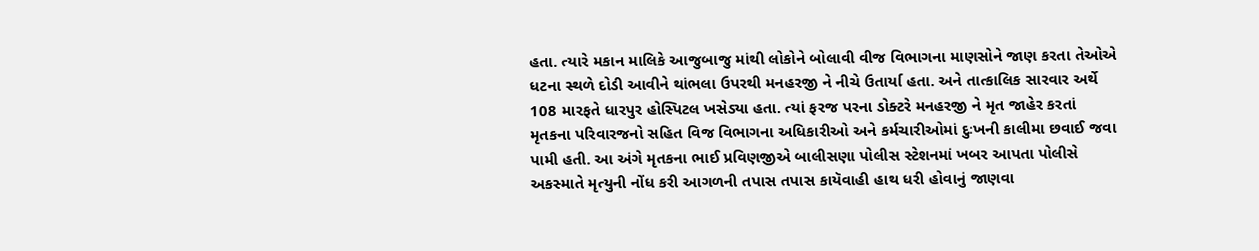હતા. ત્યારે મકાન માલિકે આજુબાજુ માંથી લોકોને બોલાવી વીજ વિભાગના માણસોને જાણ કરતા તેઓએ ધટના સ્થળે દોડી આવીને થાંભલા ઉપરથી મનહરજી ને નીચે ઉતાર્યા હતા. અને તાત્કાલિક સારવાર અર્થે 108 મારફતે ધારપુર હોસ્પિટલ ખસેડ્યા હતા. ત્યાં ફરજ પરના ડોક્ટરે મનહરજી ને મૃત જાહેર કરતાં મૃતકના પરિવારજનો સહિત વિજ વિભાગના અધિકારીઓ અને કર્મચારીઓમાં દુઃખની કાલીમા છવાઈ જવા પામી હતી. આ અંગે મૃતકના ભાઈ પ્રવિણજીએ બાલીસણા પોલીસ સ્ટેશનમાં ખબર આપતા પોલીસે અકસ્માતે મૃત્યુની નોંધ કરી આગળની તપાસ તપાસ કાયૅવાહી હાથ ધરી હોવાનું જાણવા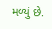મળ્યું છે.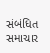સંબંધિત સમાચાર